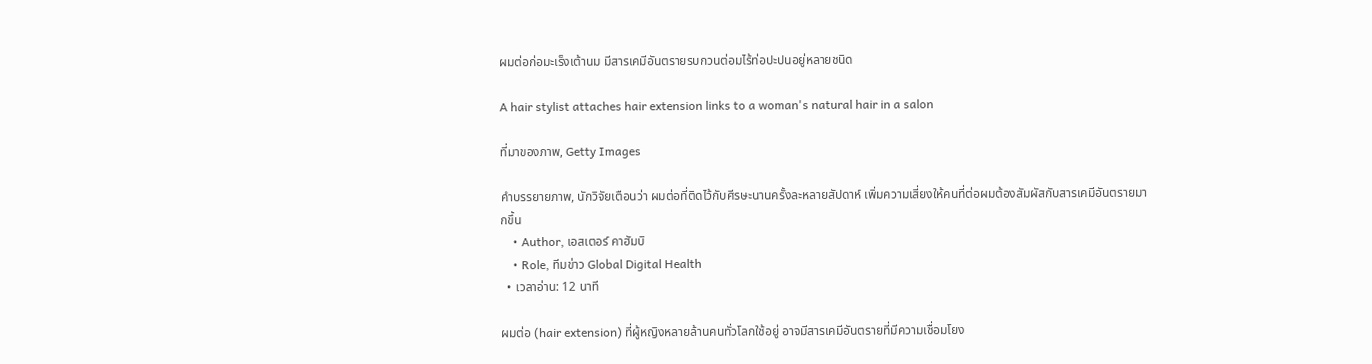ผมต่อก่อมะเร็งเต้านม มีสารเคมีอันตรายรบกวนต่อมไร้ท่อปะปนอยู่หลายชนิด

A hair stylist attaches hair extension links to a woman's natural hair in a salon

ที่มาของภาพ, Getty Images

คำบรรยายภาพ, นักวิจัยเตือนว่า ผมต่อที่ติดไว้กับศีรษะนานครั้งละหลายสัปดาห์ เพิ่มความเสี่ยงให้คนที่ต่อผมต้องสัมผัสกับสารเคมีอันตรายมากขึ้น
    • Author, เอสเตอร์ คาฮัมบิ
    • Role, ทีมข่าว Global Digital Health
  • เวลาอ่าน: 12 นาที

ผมต่อ (hair extension) ที่ผู้หญิงหลายล้านคนทั่วโลกใช้อยู่ อาจมีสารเคมีอันตรายที่มีความเชื่อมโยง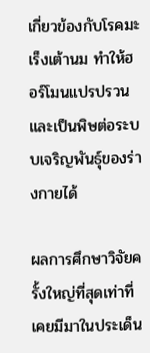เกี่ยวข้องกับโรคมะเร็งเต้านม ทำให้ฮอร์โมนแปรปรวน และเป็นพิษต่อระบบเจริญพันธุ์ของร่างกายได้

ผลการศึกษาวิจัยครั้งใหญ่ที่สุดเท่าที่เคยมีมาในประเด็น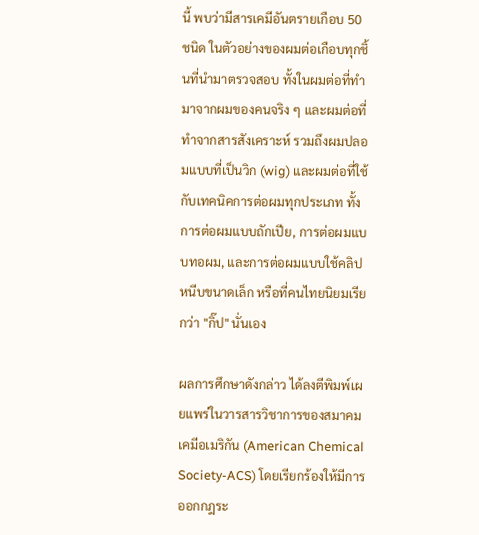นี้ พบว่ามีสารเคมีอันตรายเกือบ 50 ชนิด ในตัวอย่างของผมต่อเกือบทุกชิ้นที่นำมาตรวจสอบ ทั้งในผมต่อที่ทำมาจากผมของคนจริง ๆ และผมต่อที่ทำจากสารสังเคราะห์ รวมถึงผมปลอมแบบที่เป็นวิก (wig) และผมต่อที่ใช้กับเทคนิคการต่อผมทุกประเภท ทั้งการต่อผมแบบถักเปีย, การต่อผมแบบทอผม, และการต่อผมแบบใช้คลิปหนีบขนาดเล็ก หรือที่คนไทยนิยมเรียกว่า "กิ๊ป" นั่นเอง

ผลการศึกษาดังกล่าว ได้ลงตีพิมพ์เผยแพร่ในวารสารวิชาการของสมาคมเคมีอเมริกัน (American Chemical Society-ACS) โดยเรียกร้องให้มีการออกกฎระ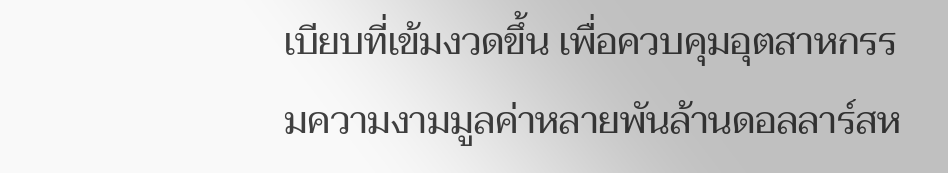เบียบที่เข้มงวดขึ้น เพื่อควบคุมอุตสาหกรรมความงามมูลค่าหลายพันล้านดอลลาร์สห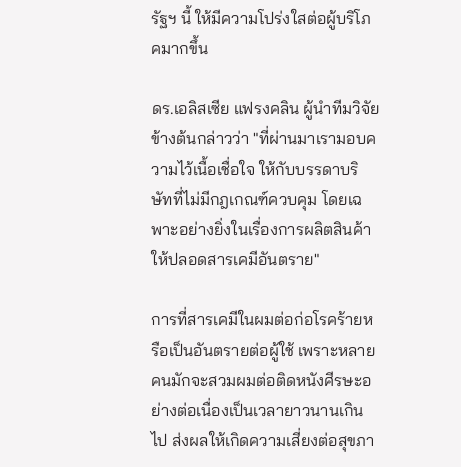รัฐฯ นี้ ให้มีความโปร่งใสต่อผู้บริโภคมากขึ้น

ดร.เอลิสเซีย แฟรงคลิน ผู้นำทีมวิจัยข้างต้นกล่าวว่า "ที่ผ่านมาเรามอบความไว้เนื้อเชื่อใจ ให้กับบรรดาบริษัทที่ไม่มีกฎเกณฑ์ควบคุม โดยเฉพาะอย่างยิ่งในเรื่องการผลิตสินค้าให้ปลอดสารเคมีอันตราย"

การที่สารเคมีในผมต่อก่อโรคร้ายหรือเป็นอันตรายต่อผู้ใช้ เพราะหลายคนมักจะสวมผมต่อติดหนังศีรษะอย่างต่อเนื่องเป็นเวลายาวนานเกินไป ส่งผลให้เกิดความเสี่ยงต่อสุขภา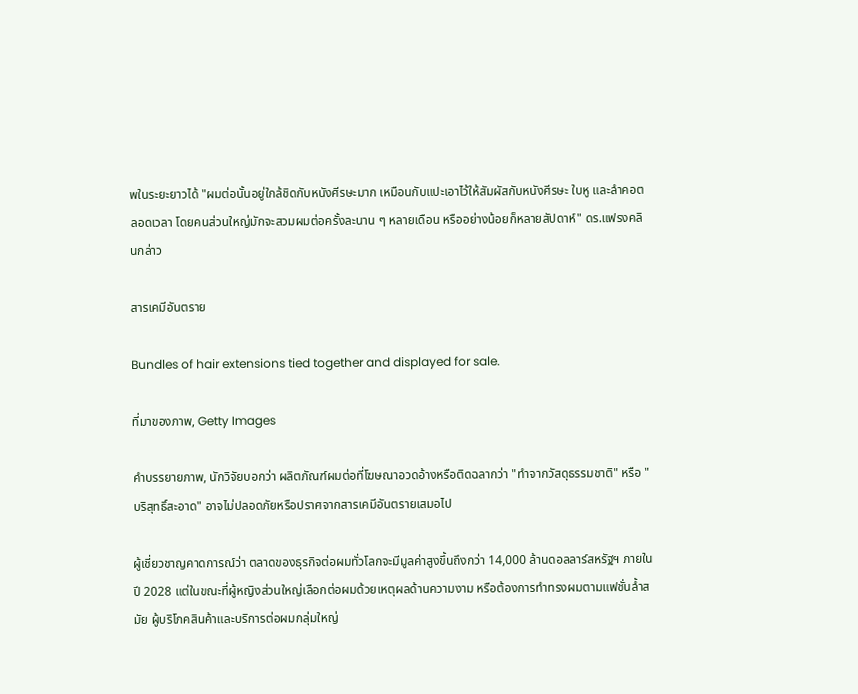พในระยะยาวได้ "ผมต่อนั้นอยู่ใกล้ชิดกับหนังศีรษะมาก เหมือนกับแปะเอาไว้ให้สัมผัสกับหนังศีรษะ ใบหู และลำคอตลอดเวลา โดยคนส่วนใหญ่มักจะสวมผมต่อครั้งละนาน ๆ หลายเดือน หรืออย่างน้อยก็หลายสัปดาห์" ดร.แฟรงคลินกล่าว

สารเคมีอันตราย

Bundles of hair extensions tied together and displayed for sale.

ที่มาของภาพ, Getty Images

คำบรรยายภาพ, นักวิจัยบอกว่า ผลิตภัณฑ์ผมต่อที่โฆษณาอวดอ้างหรือติดฉลากว่า "ทำจากวัสดุธรรมชาติ" หรือ "บริสุทธิ์สะอาด" อาจไม่ปลอดภัยหรือปราศจากสารเคมีอันตรายเสมอไป

ผู้เชี่ยวชาญคาดการณ์ว่า ตลาดของธุรกิจต่อผมทั่วโลกจะมีมูลค่าสูงขึ้นถึงกว่า 14,000 ล้านดอลลาร์สหรัฐฯ ภายในปี 2028 แต่ในขณะที่ผู้หญิงส่วนใหญ่เลือกต่อผมด้วยเหตุผลด้านความงาม หรือต้องการทำทรงผมตามแฟชั่นล้ำสมัย ผู้บริโภคสินค้าและบริการต่อผมกลุ่มใหญ่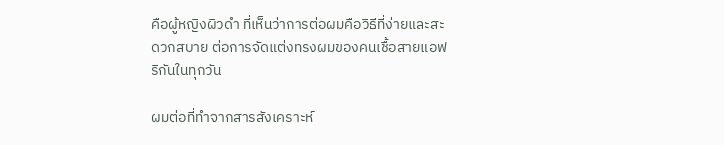คือผู้หญิงผิวดำ ที่เห็นว่าการต่อผมคือวิธีที่ง่ายและสะดวกสบาย ต่อการจัดแต่งทรงผมของคนเชื้อสายแอฟริกันในทุกวัน

ผมต่อที่ทำจากสารสังเคราะห์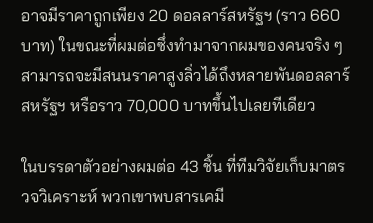อาจมีราคาถูกเพียง 20 ดอลลาร์สหรัฐฯ (ราว 660 บาท) ในขณะที่ผมต่อซึ่งทำมาจากผมของคนจริง ๆ สามารถจะมีสนนราคาสูงลิ่วได้ถึงหลายพันดอลลาร์สหรัฐฯ หรือราว 70,000 บาทขึ้นไปเลยทีเดียว

ในบรรดาตัวอย่างผมต่อ 43 ชิ้น ที่ทีมวิจัยเก็บมาตรวจวิเคราะห์ พวกเขาพบสารเคมี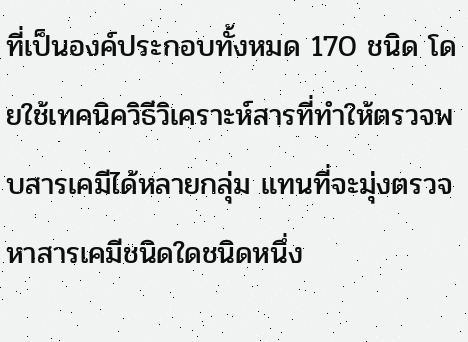ที่เป็นองค์ประกอบทั้งหมด 170 ชนิด โดยใช้เทคนิควิธีวิเคราะห์สารที่ทำให้ตรวจพบสารเคมีได้หลายกลุ่ม แทนที่จะมุ่งตรวจหาสารเคมีชนิดใดชนิดหนึ่ง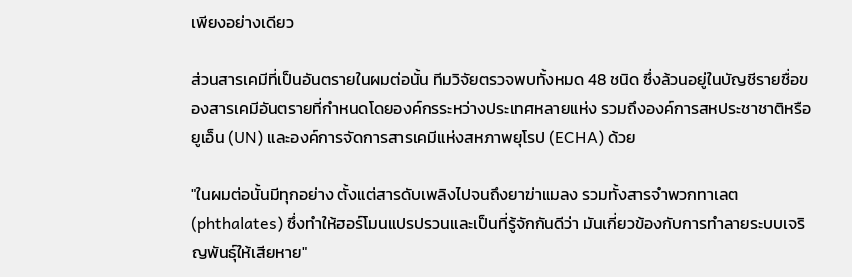เพียงอย่างเดียว

ส่วนสารเคมีที่เป็นอันตรายในผมต่อนั้น ทีมวิจัยตรวจพบทั้งหมด 48 ชนิด ซึ่งล้วนอยู่ในบัญชีรายชื่อของสารเคมีอันตรายที่กำหนดโดยองค์กรระหว่างประเทศหลายแห่ง รวมถึงองค์การสหประชาชาติหรือยูเอ็น (UN) และองค์การจัดการสารเคมีแห่งสหภาพยุโรป (ECHA) ด้วย

"ในผมต่อนั้นมีทุกอย่าง ตั้งแต่สารดับเพลิงไปจนถึงยาฆ่าแมลง รวมทั้งสารจำพวกทาเลต (phthalates) ซึ่งทำให้ฮอร์โมนแปรปรวนและเป็นที่รู้จักกันดีว่า มันเกี่ยวข้องกับการทำลายระบบเจริญพันธุ์ให้เสียหาย"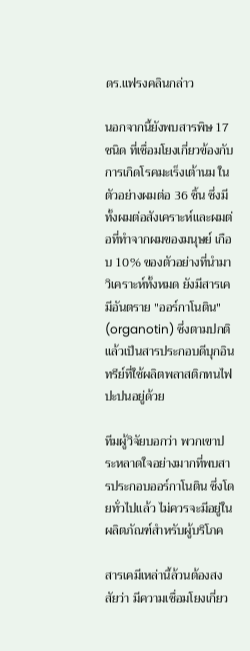ดร.แฟรงคลินกล่าว

นอกจากนี้ยังพบสารพิษ 17 ชนิด ที่เชื่อมโยงเกี่ยวข้องกับการเกิดโรคมะเร็งเต้านม ในตัวอย่างผมต่อ 36 ชิ้น ซึ่งมีทั้งผมต่อสังเคราะห์และผมต่อที่ทำจากผมของมนุษย์ เกือบ 10% ของตัวอย่างที่นำมาวิเคราะห์ทั้งหมด ยังมีสารเคมีอันตราย "ออร์กาโนติน" (organotin) ซึ่งตามปกติแล้วเป็นสารประกอบดีบุกอินทรีย์ที่ใช้ผลิตพลาสติกทนไฟปะปนอยู่ด้วย

ทีมผู้วิจัยบอกว่า พวกเขาประหลาดใจอย่างมากที่พบสารประกอบออร์กาโนติน ซึ่งโดยทั่วไปแล้ว ไม่ควรจะมีอยู่ในผลิตภัณฑ์สำหรับผู้บริโภค

สารเคมีเหล่านี้ล้วนต้องสงสัยว่า มีความเชื่อมโยงเกี่ยว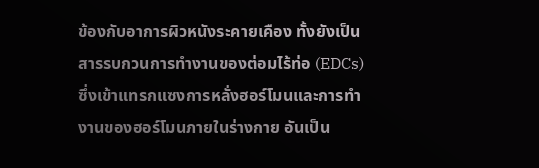ข้องกับอาการผิวหนังระคายเคือง ทั้งยังเป็นสารรบกวนการทำงานของต่อมไร้ท่อ (EDCs) ซึ่งเข้าแทรกแซงการหลั่งฮอร์โมนและการทำงานของฮอร์โมนภายในร่างกาย อันเป็น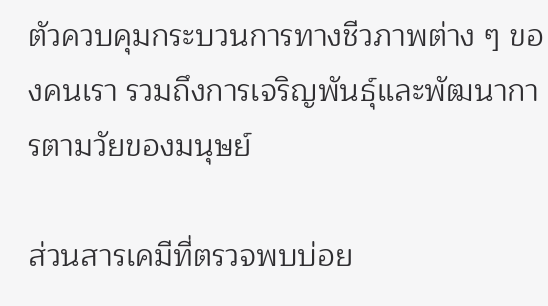ตัวควบคุมกระบวนการทางชีวภาพต่าง ๆ ของคนเรา รวมถึงการเจริญพันธุ์และพัฒนาการตามวัยของมนุษย์

ส่วนสารเคมีที่ตรวจพบบ่อย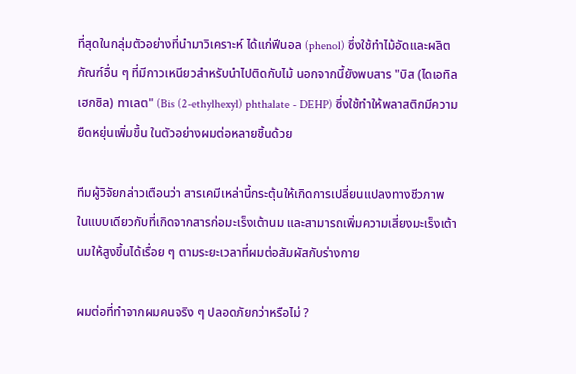ที่สุดในกลุ่มตัวอย่างที่นำมาวิเคราะห์ ได้แก่ฟีนอล (phenol) ซึ่งใช้ทำไม้อัดและผลิตภัณฑ์อื่น ๆ ที่มีกาวเหนียวสำหรับนำไปติดกับไม้ นอกจากนี้ยังพบสาร "บิส (ไดเอทิลเฮกซิล) ทาเลต" (Bis (2-ethylhexyl) phthalate - DEHP) ซึ่งใช้ทำให้พลาสติกมีความยืดหยุ่นเพิ่มขึ้น ในตัวอย่างผมต่อหลายชิ้นด้วย

ทีมผู้วิจัยกล่าวเตือนว่า สารเคมีเหล่านี้กระตุ้นให้เกิดการเปลี่ยนแปลงทางชีวภาพ ในแบบเดียวกับที่เกิดจากสารก่อมะเร็งเต้านม และสามารถเพิ่มความเสี่ยงมะเร็งเต้านมให้สูงขึ้นได้เรื่อย ๆ ตามระยะเวลาที่ผมต่อสัมผัสกับร่างกาย

ผมต่อที่ทำจากผมคนจริง ๆ ปลอดภัยกว่าหรือไม่ ?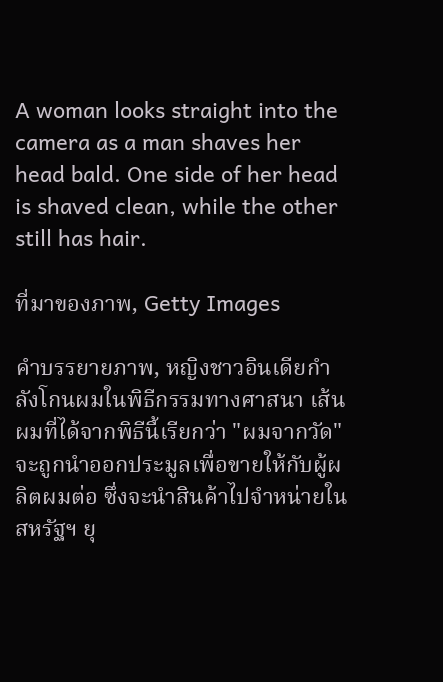A woman looks straight into the camera as a man shaves her head bald. One side of her head is shaved clean, while the other still has hair.

ที่มาของภาพ, Getty Images

คำบรรยายภาพ, หญิงชาวอินเดียกำลังโกนผมในพิธีกรรมทางศาสนา เส้นผมที่ได้จากพิธีนี้เรียกว่า "ผมจากวัด" จะถูกนำออกประมูลเพื่อขายให้กับผู้ผลิตผมต่อ ซึ่งจะนำสินค้าไปจำหน่ายในสหรัฐฯ ยุ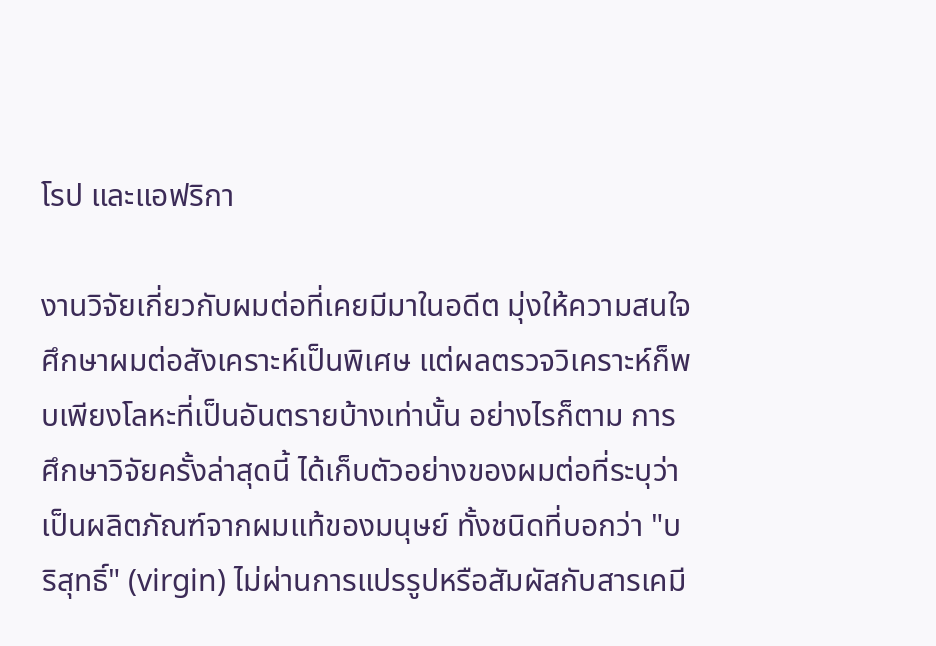โรป และแอฟริกา

งานวิจัยเกี่ยวกับผมต่อที่เคยมีมาในอดีต มุ่งให้ความสนใจศึกษาผมต่อสังเคราะห์เป็นพิเศษ แต่ผลตรวจวิเคราะห์ก็พบเพียงโลหะที่เป็นอันตรายบ้างเท่านั้น อย่างไรก็ตาม การศึกษาวิจัยครั้งล่าสุดนี้ ได้เก็บตัวอย่างของผมต่อที่ระบุว่าเป็นผลิตภัณฑ์จากผมแท้ของมนุษย์ ทั้งชนิดที่บอกว่า "บริสุทธิ์" (virgin) ไม่ผ่านการแปรรูปหรือสัมผัสกับสารเคมี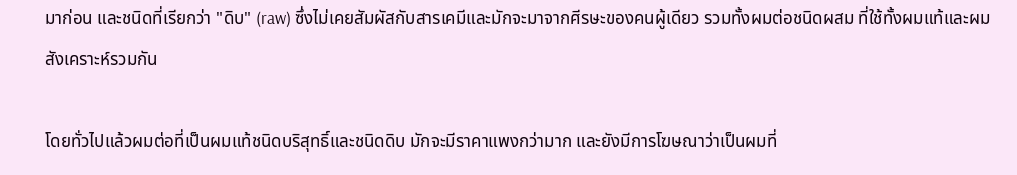มาก่อน และชนิดที่เรียกว่า "ดิบ" (raw) ซึ่งไม่เคยสัมผัสกับสารเคมีและมักจะมาจากศีรษะของคนผู้เดียว รวมทั้งผมต่อชนิดผสม ที่ใช้ทั้งผมแท้และผมสังเคราะห์รวมกัน

โดยทั่วไปแล้วผมต่อที่เป็นผมแท้ชนิดบริสุทธิ์และชนิดดิบ มักจะมีราคาแพงกว่ามาก และยังมีการโฆษณาว่าเป็นผมที่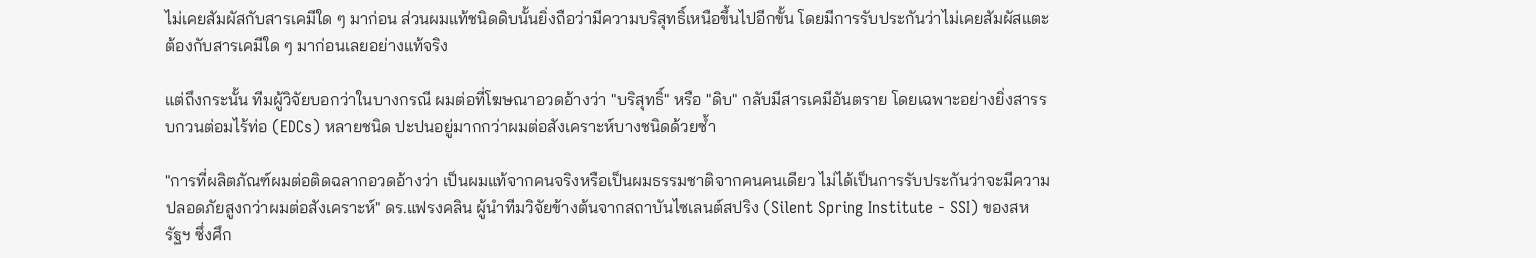ไม่เคยสัมผัสกับสารเคมีใด ๆ มาก่อน ส่วนผมแท้ชนิดดิบนั้นยิ่งถือว่ามีความบริสุทธิ์เหนือขึ้นไปอีกขั้น โดยมีการรับประกันว่าไม่เคยสัมผัสแตะต้องกับสารเคมีใด ๆ มาก่อนเลยอย่างแท้จริง

แต่ถึงกระนั้น ทีมผู้วิจัยบอกว่าในบางกรณี ผมต่อที่โฆษณาอวดอ้างว่า "บริสุทธิ์" หรือ "ดิบ" กลับมีสารเคมีอันตราย โดยเฉพาะอย่างยิ่งสารรบกวนต่อมไร้ท่อ (EDCs) หลายชนิด ปะปนอยู่มากกว่าผมต่อสังเคราะห์บางชนิดด้วยซ้ำ

"การที่ผลิตภัณฑ์ผมต่อติดฉลากอวดอ้างว่า เป็นผมแท้จากคนจริงหรือเป็นผมธรรมชาติจากคนคนเดียว ไม่ได้เป็นการรับประกันว่าจะมีความปลอดภัยสูงกว่าผมต่อสังเคราะห์" ดร.แฟรงคลิน ผู้นำทีมวิจัยข้างต้นจากสถาบันไซเลนต์สปริง (Silent Spring Institute - SSI) ของสหรัฐฯ ซึ่งศึก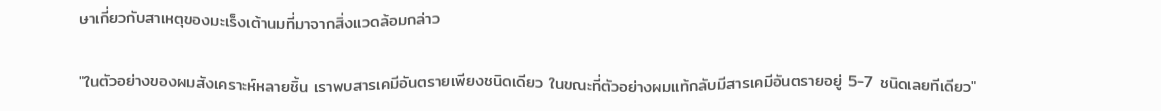ษาเกี่ยวกับสาเหตุของมะเร็งเต้านมที่มาจากสิ่งแวดล้อมกล่าว

"ในตัวอย่างของผมสังเคราะห์หลายชิ้น เราพบสารเคมีอันตรายเพียงชนิดเดียว ในขณะที่ตัวอย่างผมแท้กลับมีสารเคมีอันตรายอยู่ 5-7 ชนิดเลยทีเดียว"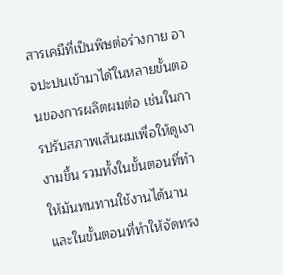สารเคมีที่เป็นพิษต่อร่างกาย อาจปะปนเข้ามาได้ในหลายขั้นตอนของการผลิตผมต่อ เช่นในการปรับสภาพเส้นผมเพื่อให้ดูเงางามขึ้น รวมทั้งในขั้นตอนที่ทำให้มันทนทานใช้งานได้นาน และในขั้นตอนที่ทำให้จัดทรง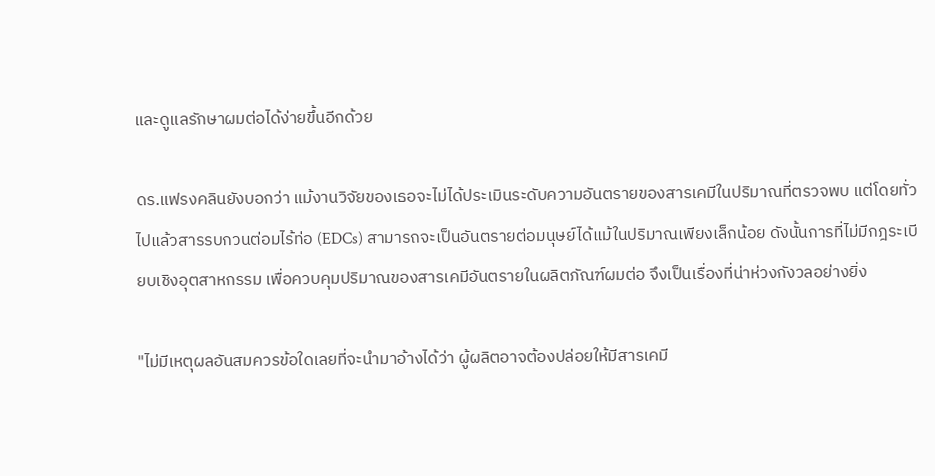และดูแลรักษาผมต่อได้ง่ายขึ้นอีกด้วย

ดร.แฟรงคลินยังบอกว่า แม้งานวิจัยของเธอจะไม่ได้ประเมินระดับความอันตรายของสารเคมีในปริมาณที่ตรวจพบ แต่โดยทั่วไปแล้วสารรบกวนต่อมไร้ท่อ (EDCs) สามารถจะเป็นอันตรายต่อมนุษย์ได้แม้ในปริมาณเพียงเล็กน้อย ดังนั้นการที่ไม่มีกฎระเบียบเชิงอุตสาหกรรม เพื่อควบคุมปริมาณของสารเคมีอันตรายในผลิตภัณฑ์ผมต่อ จึงเป็นเรื่องที่น่าห่วงกังวลอย่างยิ่ง

"ไม่มีเหตุผลอันสมควรข้อใดเลยที่จะนำมาอ้างได้ว่า ผู้ผลิตอาจต้องปล่อยให้มีสารเคมี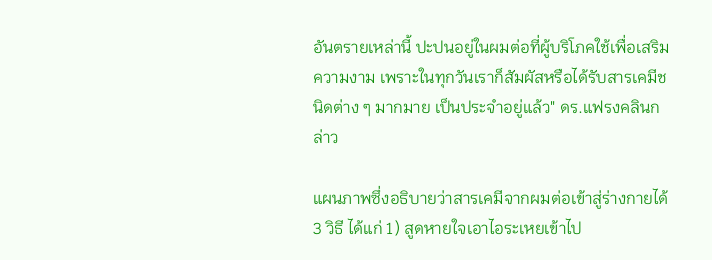อันตรายเหล่านี้ ปะปนอยู่ในผมต่อที่ผู้บริโภคใช้เพื่อเสริมความงาม เพราะในทุกวันเราก็สัมผัสหรือได้รับสารเคมีชนิดต่าง ๆ มากมาย เป็นประจำอยู่แล้ว" ดร.แฟรงคลินกล่าว

แผนภาพซึ่งอธิบายว่าสารเคมีจากผมต่อเข้าสู่ร่างกายได้ 3 วิธี ได้แก่ 1) สูดหายใจเอาไอระเหยเข้าไป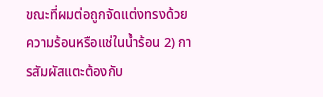ขณะที่ผมต่อถูกจัดแต่งทรงด้วยความร้อนหรือแช่ในน้ำร้อน 2) การสัมผัสแตะต้องกับ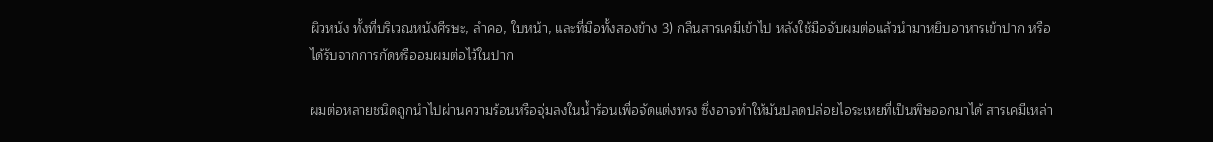ผิวหนัง ทั้งที่บริเวณหนังศีรษะ, ลำคอ, ใบหน้า, และที่มือทั้งสองข้าง 3) กลืนสารเคมีเข้าไป หลังใช้มือจับผมต่อแล้วนำมาหยิบอาหารเข้าปาก หรือได้รับจากการกัดหรืออมผมต่อไว้ในปาก

ผมต่อหลายชนิดถูกนำไปผ่านความร้อนหรือจุ่มลงในน้ำร้อนเพื่อจัดแต่งทรง ซึ่งอาจทำให้มันปลดปล่อยไอระเหยที่เป็นพิษออกมาได้ สารเคมีเหล่า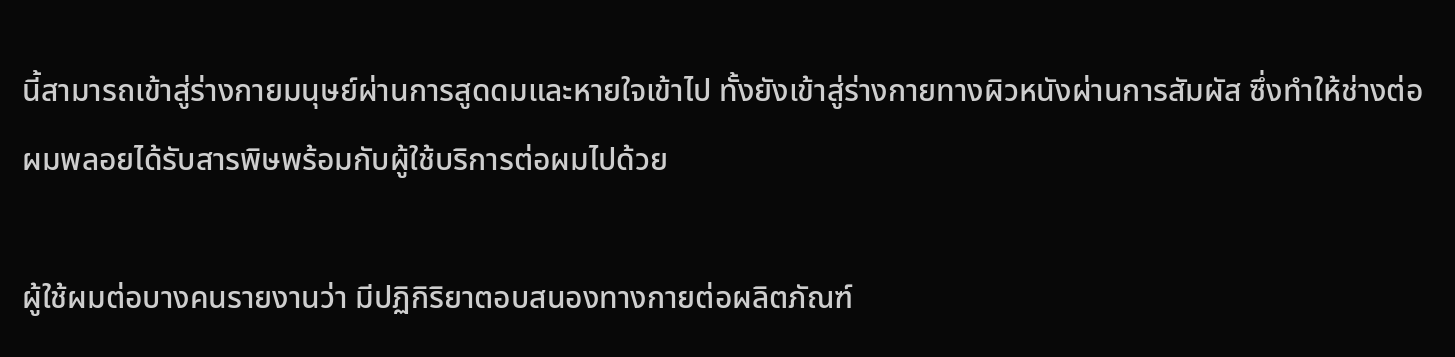นี้สามารถเข้าสู่ร่างกายมนุษย์ผ่านการสูดดมและหายใจเข้าไป ทั้งยังเข้าสู่ร่างกายทางผิวหนังผ่านการสัมผัส ซึ่งทำให้ช่างต่อผมพลอยได้รับสารพิษพร้อมกับผู้ใช้บริการต่อผมไปด้วย

ผู้ใช้ผมต่อบางคนรายงานว่า มีปฏิกิริยาตอบสนองทางกายต่อผลิตภัณฑ์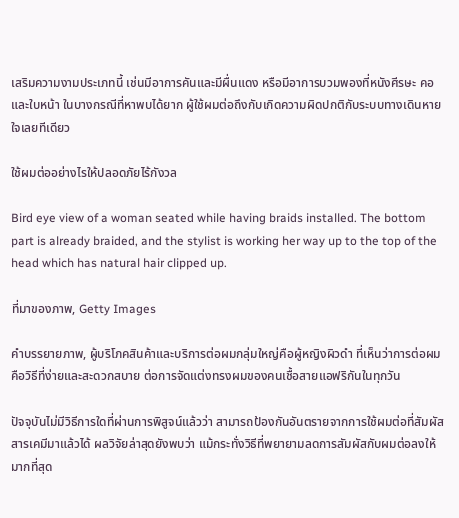เสริมความงามประเภทนี้ เช่นมีอาการคันและมีผื่นแดง หรือมีอาการบวมพองที่หนังศีรษะ คอ และใบหน้า ในบางกรณีที่หาพบได้ยาก ผู้ใช้ผมต่อถึงกับเกิดความผิดปกติกับระบบทางเดินหายใจเลยทีเดียว

ใช้ผมต่ออย่างไรให้ปลอดภัยไร้กังวล

Bird eye view of a woman seated while having braids installed. The bottom part is already braided, and the stylist is working her way up to the top of the head which has natural hair clipped up.

ที่มาของภาพ, Getty Images

คำบรรยายภาพ, ผู้บริโภคสินค้าและบริการต่อผมกลุ่มใหญ่คือผู้หญิงผิวดำ ที่เห็นว่าการต่อผมคือวิธีที่ง่ายและสะดวกสบาย ต่อการจัดแต่งทรงผมของคนเชื้อสายแอฟริกันในทุกวัน

ปัจจุบันไม่มีวิธีการใดที่ผ่านการพิสูจน์แล้วว่า สามารถป้องกันอันตรายจากการใช้ผมต่อที่สัมผัสสารเคมีมาแล้วได้ ผลวิจัยล่าสุดยังพบว่า แม้กระทั่งวิธีที่พยายามลดการสัมผัสกับผมต่อลงให้มากที่สุด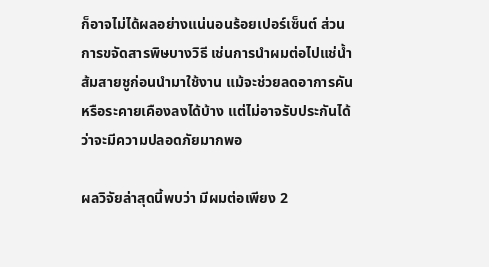ก็อาจไม่ได้ผลอย่างแน่นอนร้อยเปอร์เซ็นต์ ส่วนการขจัดสารพิษบางวิธี เช่นการนำผมต่อไปแช่น้ำส้มสายชูก่อนนำมาใช้งาน แม้จะช่วยลดอาการคันหรือระคายเคืองลงได้บ้าง แต่ไม่อาจรับประกันได้ว่าจะมีความปลอดภัยมากพอ

ผลวิจัยล่าสุดนี้พบว่า มีผมต่อเพียง 2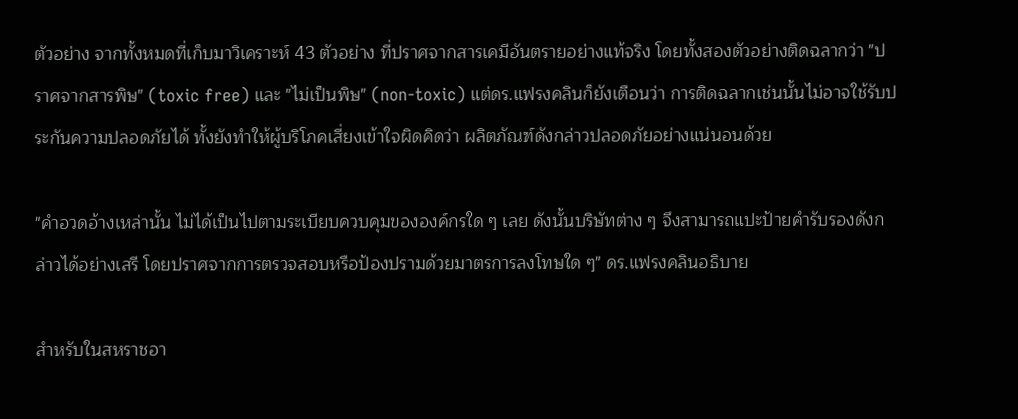ตัวอย่าง จากทั้งหมดที่เก็บมาวิเคราะห์ 43 ตัวอย่าง ที่ปราศจากสารเคมีอันตรายอย่างแท้จริง โดยทั้งสองตัวอย่างติดฉลากว่า "ปราศจากสารพิษ" (toxic free) และ "ไม่เป็นพิษ" (non-toxic) แต่ดร.แฟรงคลินก็ยังเตือนว่า การติดฉลากเช่นนั้นไม่อาจใช้รับประกันความปลอดภัยได้ ทั้งยังทำให้ผู้บริโภคเสี่ยงเข้าใจผิดคิดว่า ผลิตภัณฑ์ดังกล่าวปลอดภัยอย่างแน่นอนด้วย

"คำอวดอ้างเหล่านั้น ไม่ได้เป็นไปตามระเบียบควบคุมขององค์กรใด ๆ เลย ดังนั้นบริษัทต่าง ๆ จึงสามารถแปะป้ายคำรับรองดังกล่าวได้อย่างเสรี โดยปราศจากการตรวจสอบหรือป้องปรามด้วยมาตรการลงโทษใด ๆ" ดร.แฟรงคลินอธิบาย

สำหรับในสหราชอา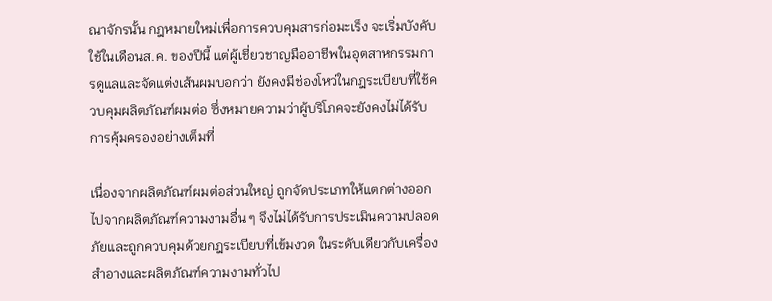ณาจักรนั้น กฎหมายใหม่เพื่อการควบคุมสารก่อมะเร็ง จะเริ่มบังคับใช้ในเดือนส.ค. ของปีนี้ แต่ผู้เชี่ยวชาญมืออาชีพในอุตสาหกรรมการดูแลและจัดแต่งเส้นผมบอกว่า ยังคงมีช่องโหว่ในกฎระเบียบที่ใช้ควบคุมผลิตภัณฑ์ผมต่อ ซึ่งหมายความว่าผู้บริโภคจะยังคงไม่ได้รับการคุ้มครองอย่างเต็มที่

เนื่องจากผลิตภัณฑ์ผมต่อส่วนใหญ่ ถูกจัดประเภทให้แตกต่างออกไปจากผลิตภัณฑ์ความงามอื่น ๆ จึงไม่ได้รับการประเมินความปลอดภัยและถูกควบคุมด้วยกฎระเบียบที่เข้มงวด ในระดับเดียวกับเครื่องสำอางและผลิตภัณฑ์ความงามทั่วไป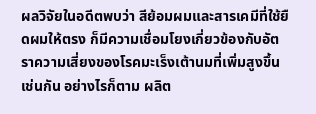ผลวิจัยในอดีตพบว่า สีย้อมผมและสารเคมีที่ใช้ยืดผมให้ตรง ก็มีความเชื่อมโยงเกี่ยวข้องกับอัตราความเสี่ยงของโรคมะเร็งเต้านมที่เพิ่มสูงขึ้นเช่นกัน อย่างไรก็ตาม ผลิต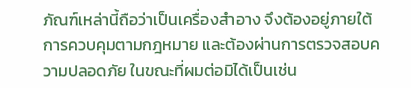ภัณฑ์เหล่านี้ถือว่าเป็นเครื่องสำอาง จึงต้องอยู่ภายใต้การควบคุมตามกฎหมาย และต้องผ่านการตรวจสอบความปลอดภัย ในขณะที่ผมต่อมิได้เป็นเช่น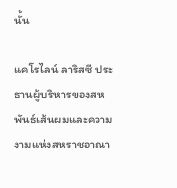นั้น

แคโรไลน์ ลาริสซี ประธานผู้บริหารของสหพันธ์เส้นผมและความงามแห่งสหราชอาณา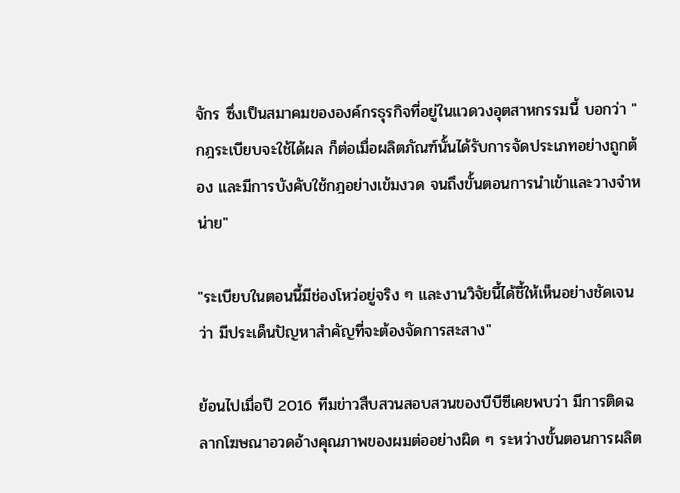จักร ซึ่งเป็นสมาคมขององค์กรธุรกิจที่อยู่ในแวดวงอุตสาหกรรมนี้ บอกว่า "กฎระเบียบจะใช้ได้ผล ก็ต่อเมื่อผลิตภัณฑ์นั้นได้รับการจัดประเภทอย่างถูกต้อง และมีการบังคับใช้กฎอย่างเข้มงวด จนถึงขั้นตอนการนำเข้าและวางจำหน่าย"

"ระเบียบในตอนนี้มีช่องโหว่อยู่จริง ๆ และงานวิจัยนี้ได้ชี้ให้เห็นอย่างชัดเจนว่า มีประเด็นปัญหาสำคัญที่จะต้องจัดการสะสาง"

ย้อนไปเมื่อปี 2016 ทีมข่าวสืบสวนสอบสวนของบีบีซีเคยพบว่า มีการติดฉลากโฆษณาอวดอ้างคุณภาพของผมต่ออย่างผิด ๆ ระหว่างขั้นตอนการผลิต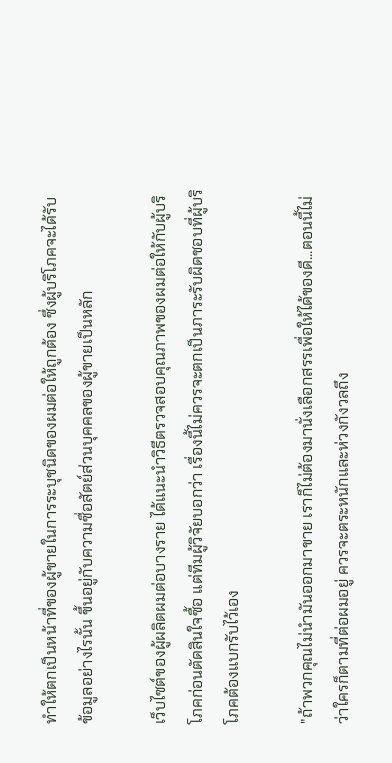ทำให้ตกเป็นหน้าที่ของผู้ขายในการระบุชนิดของผมต่อให้ถูกต้อง ซึ่งผู้บริโภคจะได้รับข้อมูลอย่างไรนั้น ขึ้นอยู่กับความซื่อสัตย์ส่วนบุคคลของผู้ขายเป็นหลัก

เว็บไซต์ของผู้ผลิตผมต่อบางราย ได้แนะนำวิธีตรวจสอบคุณภาพของผมต่อให้กับผู้บริโภคก่อนตัดสินใจซื้อ แต่ทีมผู้วิจัยบอกว่า เรื่องนี้ไม่ควรจะตกเป็นภาระรับผิดชอบที่ผู้บริโภคต้องแบกรับไว้เอง

"ถ้าพวกคุณไม่นำมันออกมาขาย เราก็ไม่ต้องมานั่งเลือกสรรเพื่อให้ได้ของดี...ตอนนี้ไม่ว่าใครก็ตามที่ต่อผมอยู่ ควรจะตระหนักและห่วงกังวลถึง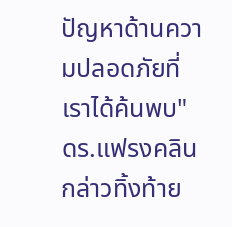ปัญหาด้านความปลอดภัยที่เราได้ค้นพบ" ดร.แฟรงคลินกล่าวทิ้งท้าย